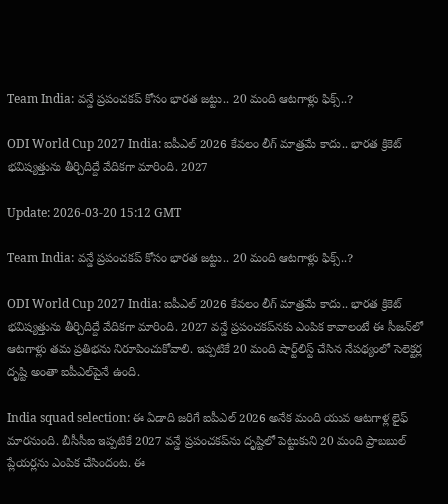Team India: వన్డే ప్రపంచకప్ కోసం భారత జట్టు.. 20 మంది ఆటగాళ్లు ఫిక్స్..?

ODI World Cup 2027 India: ఐపీఎల్ 2026 కేవలం లీగ్ మాత్రమే కాదు.. భారత క్రికెట్ భవిష్యత్తును తీర్చిదిద్దే వేదికగా మారింది. 2027

Update: 2026-03-20 15:12 GMT

Team India: వన్డే ప్రపంచకప్ కోసం భారత జట్టు.. 20 మంది ఆటగాళ్లు ఫిక్స్..?

ODI World Cup 2027 India: ఐపీఎల్ 2026 కేవలం లీగ్ మాత్రమే కాదు.. భారత క్రికెట్ భవిష్యత్తును తీర్చిదిద్దే వేదికగా మారింది. 2027 వన్డే ప్రపంచకప్‌నకు ఎంపిక కావాలంటే ఈ సీజన్‌లో ఆటగాళ్లు తమ ప్రతిభను నిరూపించుకోవాలి. ఇప్పటికే 20 మంది షార్ట్‌లిస్ట్ చేసిన నేపథ్యంలో సెలెక్టర్ల దృష్టి అంతా ఐపీఎల్‌పైనే ఉంది.

India squad selection: ఈ ఏడాది జరిగే ఐపీఎల్ 2026 అనేక మంది యువ ఆటగాళ్ల లైఫ్ మారనుంది. బీసీసీఐ ఇప్పటికే 2027 వన్డే ప్రపంచకప్‌ను దృష్టిలో పెట్టుకుని 20 మంది ప్రాబబుల్ ప్లేయర్లను ఎంపిక చేసిందంట. ఈ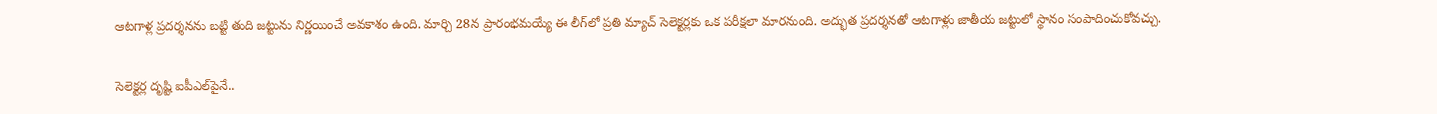ఆటగాళ్ల ప్రదర్శనను బట్టి తుది జట్టును నిర్ణయించే అవకాశం ఉంది. మార్చి 28న ప్రారంభమయ్యే ఈ లీగ్‌లో ప్రతి మ్యాచ్ సెలెక్టర్లకు ఒక పరీక్షలా మారనుంది. అద్భుత ప్రదర్శనతో ఆటగాళ్లు జాతీయ జట్టులో స్థానం సంపాదించుకోవచ్చు.

సెలెక్టర్ల దృష్టి ఐపీఎల్‌పైనే..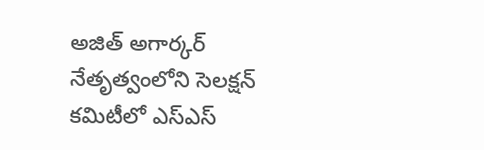అజిత్ అగార్కర్ నేతృత్వంలోని సెలక్షన్ కమిటీలో ఎస్ఎస్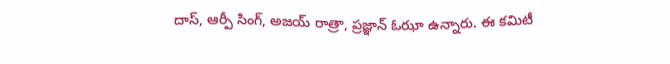దాస్, ఆర్పీ సింగ్, అజయ్ రాత్రా, ప్రజ్ఞాన్ ఓఝా ఉన్నారు. ఈ కమిటీ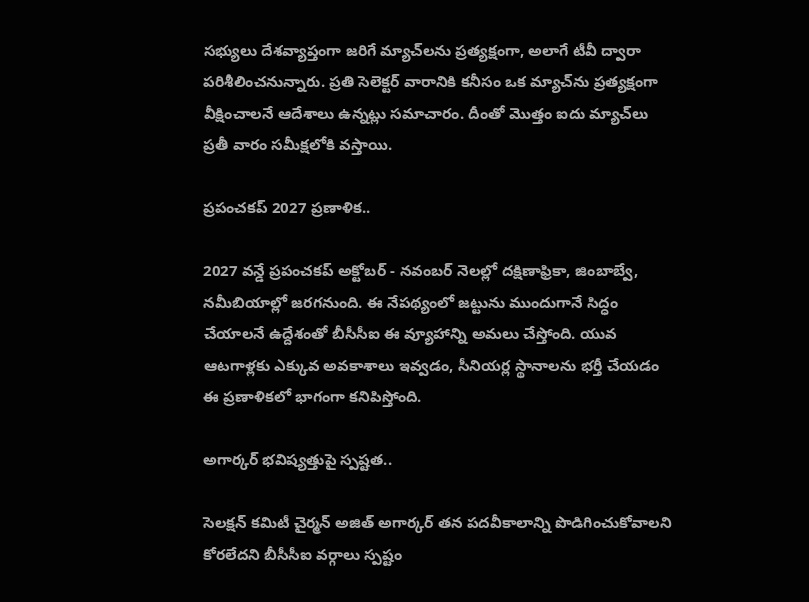సభ్యులు దేశవ్యాప్తంగా జరిగే మ్యాచ్‌లను ప్రత్యక్షంగా, అలాగే టీవీ ద్వారా పరిశీలించనున్నారు. ప్రతి సెలెక్టర్ వారానికి కనీసం ఒక మ్యాచ్‌ను ప్రత్యక్షంగా వీక్షించాలనే ఆదేశాలు ఉన్నట్లు సమాచారం. దీంతో మొత్తం ఐదు మ్యాచ్‌లు ప్రతీ వారం సమీక్షలోకి వస్తాయి.

ప్రపంచకప్ 2027 ప్రణాళిక..

2027 వన్డే ప్రపంచకప్ అక్టోబర్ - నవంబర్ నెలల్లో దక్షిణాఫ్రికా, జింబాబ్వే, నమీబియాల్లో జరగనుంది. ఈ నేపథ్యంలో జట్టును ముందుగానే సిద్ధం చేయాలనే ఉద్దేశంతో బీసీసీఐ ఈ వ్యూహాన్ని అమలు చేస్తోంది. యువ ఆటగాళ్లకు ఎక్కువ అవకాశాలు ఇవ్వడం, సీనియర్ల స్థానాలను భర్తీ చేయడం ఈ ప్రణాళికలో భాగంగా కనిపిస్తోంది.

అగార్కర్ భవిష్యత్తుపై స్పష్టత..

సెలక్షన్ కమిటీ చైర్మన్ అజిత్ అగార్కర్ తన పదవీకాలాన్ని పొడిగించుకోవాలని కోరలేదని బీసీసీఐ వర్గాలు స్పష్టం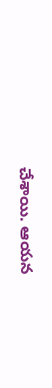చేశాయి. ఆయన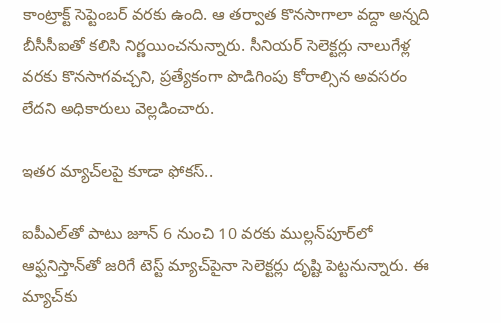కాంట్రాక్ట్ సెప్టెంబర్ వరకు ఉంది. ఆ తర్వాత కొనసాగాలా వద్దా అన్నది బీసీసీఐతో కలిసి నిర్ణయించనున్నారు. సీనియర్ సెలెక్టర్లు నాలుగేళ్ల వరకు కొనసాగవచ్చని, ప్రత్యేకంగా పొడిగింపు కోరాల్సిన అవసరం లేదని అధికారులు వెల్లడించారు.

ఇతర మ్యాచ్‌లపై కూడా ఫోకస్..

ఐపీఎల్‌తో పాటు జూన్ 6 నుంచి 10 వరకు ముల్లన్‌పూర్‌లో ఆఫ్ఘనిస్తాన్‌తో జరిగే టెస్ట్ మ్యాచ్‌పైనా సెలెక్టర్లు దృష్టి పెట్టనున్నారు. ఈ మ్యాచ్‌కు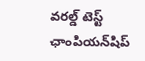వరల్డ్ టెస్ట్ ఛాంపియన్‌షిప్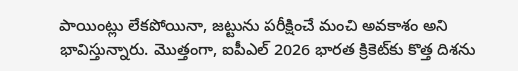పాయింట్లు లేకపోయినా, జట్టును పరీక్షించే మంచి అవకాశం అని భావిస్తున్నారు. మొత్తంగా, ఐపీఎల్ 2026 భారత క్రికెట్‌కు కొత్త దిశను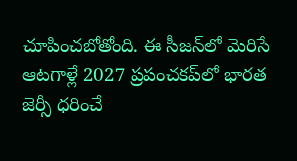చూపించబోతోంది. ఈ సీజన్‌లో మెరిసే ఆటగాళ్లే 2027 ప్రపంచకప్‌లో భారత జెర్సీ ధరించే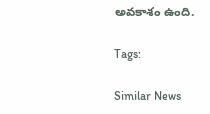అవకాశం ఉంది.

Tags:

Similar News